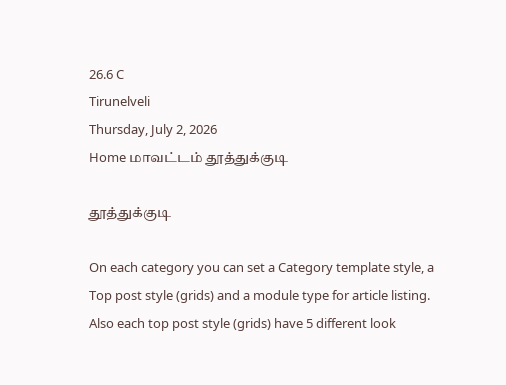26.6 C
Tirunelveli
Thursday, July 2, 2026
Home மாவட்டம் தூத்துக்குடி

தூத்துக்குடி

On each category you can set a Category template style, a Top post style (grids) and a module type for article listing. Also each top post style (grids) have 5 different look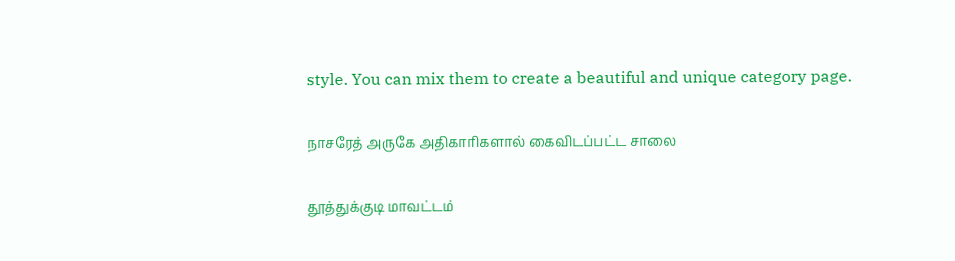style. You can mix them to create a beautiful and unique category page.

நாசரேத் அருகே அதிகாரிகளால் கைவிடப்பட்ட சாலை

தூத்துக்குடி மாவட்டம்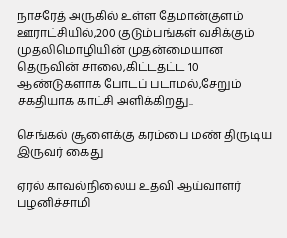நாசரேத் அருகில் உள்ள தேமான்குளம் ஊராட்சியில்,200 குடும்பங்கள் வசிக்கும் முதலிமொழியின் முதன்மையான தெருவின் சாலை,கிட்டதட்ட 10 ஆண்டுகளாக போடப் படாமல்,சேறும் சகதியாக காட்சி அளிக்கிறது..

செங்கல் சூளைக்கு கரம்பை மண் திருடிய இருவர் கைது

ஏரல் காவல்நிலைய உதவி ஆய்வாளர் பழனிச்சாமி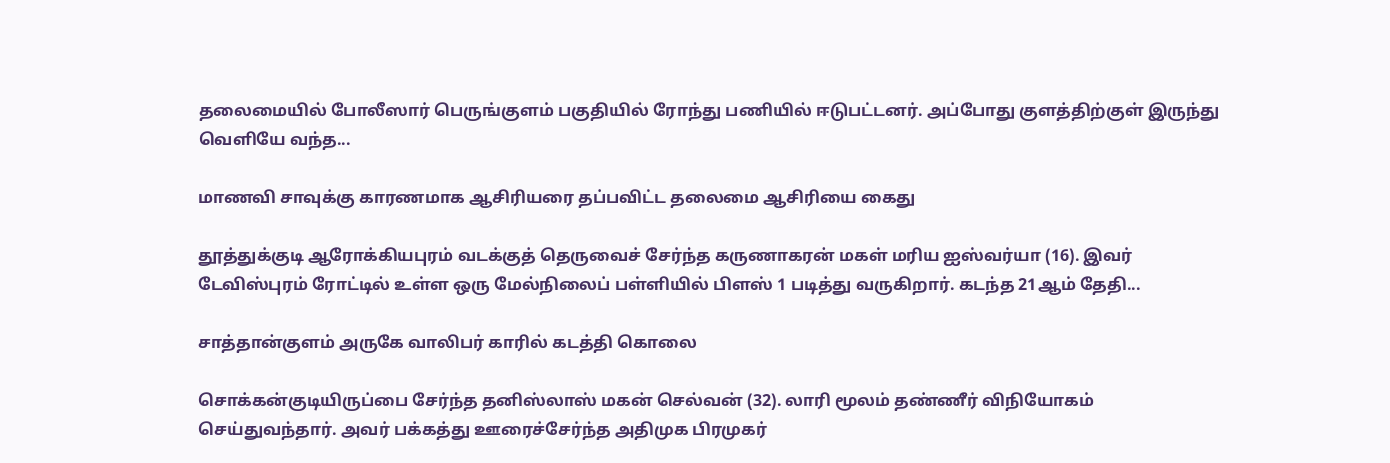தலைமையில் போலீஸார் பெருங்குளம் பகுதியில் ரோந்து பணியில் ஈடுபட்டனர். அப்போது குளத்திற்குள் இருந்து வெளியே வந்த...

மாணவி சாவுக்கு காரணமாக ஆசிரியரை தப்பவிட்ட தலைமை ஆசிரியை கைது

தூத்துக்குடி ஆரோக்கியபுரம் வடக்குத் தெருவைச் சேர்ந்த கருணாகரன் மகள் மரிய ஐஸ்வர்யா (16). இவர் டேவிஸ்புரம் ரோட்டில் உள்ள ஒரு மேல்நிலைப் பள்ளியில் பிளஸ் 1 படித்து வருகிறார். கடந்த 21ஆம் தேதி...

சாத்தான்குளம் அருகே வாலிபர் காரில் கடத்தி கொலை

சொக்கன்குடியிருப்பை சேர்ந்த தனிஸ்லாஸ் மகன் செல்வன் (32). லாரி மூலம் தண்ணீர் விநியோகம் செய்துவந்தார். அவர் பக்கத்து ஊரைச்சேர்ந்த அதிமுக பிரமுகர்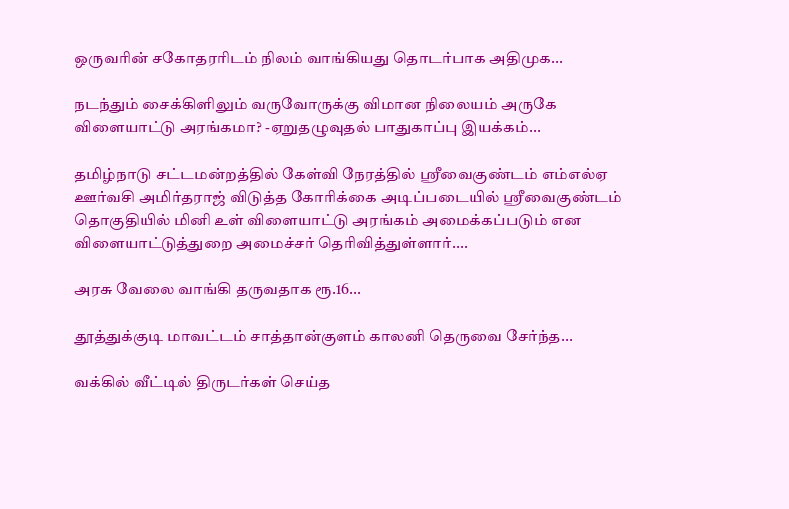ஒருவரின் சகோதரரிடம் நிலம் வாங்கியது தொடர்பாக அதிமுக...

நடந்தும் சைக்கிளிலும் வருவோருக்கு விமான நிலையம் அருகே விளையாட்டு அரங்கமா? -ஏறுதழுவுதல் பாதுகாப்பு இயக்கம்...

தமிழ்நாடு சட்டமன்றத்தில் கேள்வி நேரத்தில் ஸ்ரீவைகுண்டம் எம்எல்ஏ ஊர்வசி அமிர்தராஜ் விடுத்த கோரிக்கை அடிப்படையில் ஸ்ரீவைகுண்டம் தொகுதியில் மினி உள் விளையாட்டு அரங்கம் அமைக்கப்படும் என விளையாட்டுத்துறை அமைச்சர் தெரிவித்துள்ளார்....

அரசு வேலை வாங்கி தருவதாக ரூ.16...

தூத்துக்குடி மாவட்டம் சாத்தான்குளம் காலனி தெருவை சேர்ந்த...

வக்கில் வீட்டில் திருடர்கள் செய்த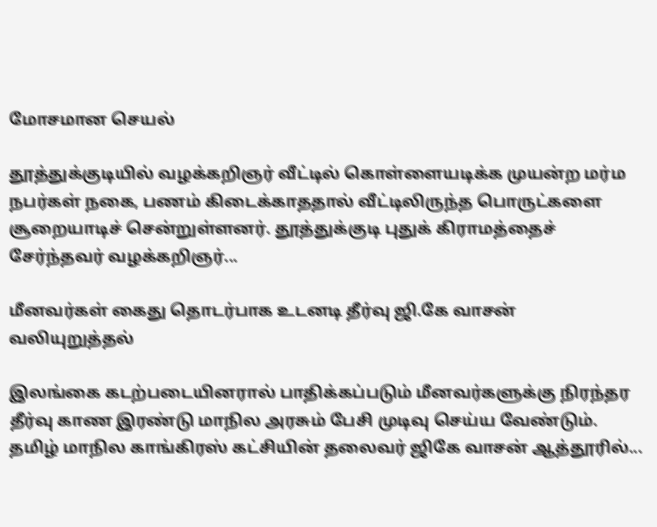மோசமான செயல்

தூத்துக்குடியில் வழக்கறிஞர் வீட்டில் கொள்ளையடிக்க முயன்ற மர்ம நபர்கள் நகை, பணம் கிடைக்காததால் வீட்டிலிருந்த பொருட்களை சூறையாடிச் சென்றுள்ளனர். தூத்துக்குடி புதுக் கிராமத்தைச் சேர்ந்தவர் வழக்கறிஞர்...

மீனவர்கள் கைது தொடர்பாக உடனடி தீர்வு ஜி.கே வாசன் வலியுறுத்தல்

இலங்கை கடற்படையினரால் பாதிக்கப்படும் மீனவர்களுக்கு நிரந்தர தீர்வு காண இரண்டு மாநில அரசும் பேசி முடிவு செய்ய வேண்டும். தமிழ் மாநில காங்கிரஸ் கட்சியின் தலைவர் ஜிகே வாசன் ஆத்தூரில்...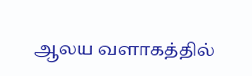ஆலய வளாகத்தில்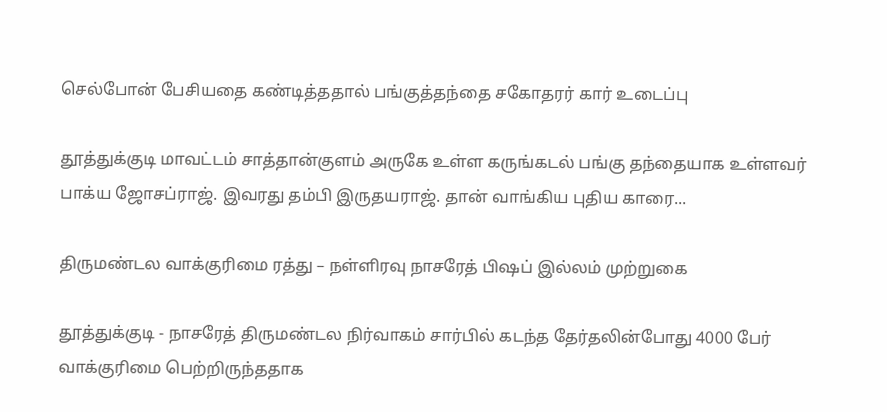செல்போன் பேசியதை கண்டித்ததால் பங்குத்தந்தை சகோதரர் கார் உடைப்பு

தூத்துக்குடி மாவட்டம் சாத்தான்குளம் அருகே உள்ள கருங்கடல் பங்கு தந்தையாக உள்ளவர் பாக்ய ஜோசப்ராஜ். இவரது தம்பி இருதயராஜ். தான் வாங்கிய புதிய காரை...

திருமண்டல வாக்குரிமை ரத்து – நள்ளிரவு நாசரேத் பிஷப் இல்லம் முற்றுகை

தூத்துக்குடி - நாசரேத் திருமண்டல நிர்வாகம் சார்பில் கடந்த தேர்தலின்போது 4000 பேர் வாக்குரிமை பெற்றிருந்ததாக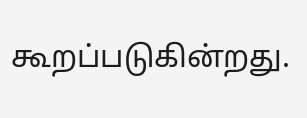கூறப்படுகின்றது.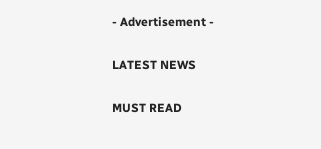- Advertisement -

LATEST NEWS

MUST READ